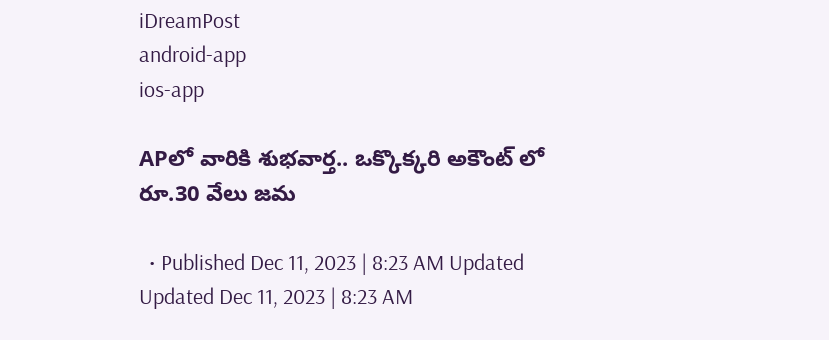iDreamPost
android-app
ios-app

APలో వారికి శుభవార్త.. ఒక్కొక్కరి అకౌంట్ లో రూ.30 వేలు జమ

  • Published Dec 11, 2023 | 8:23 AM Updated Updated Dec 11, 2023 | 8:23 AM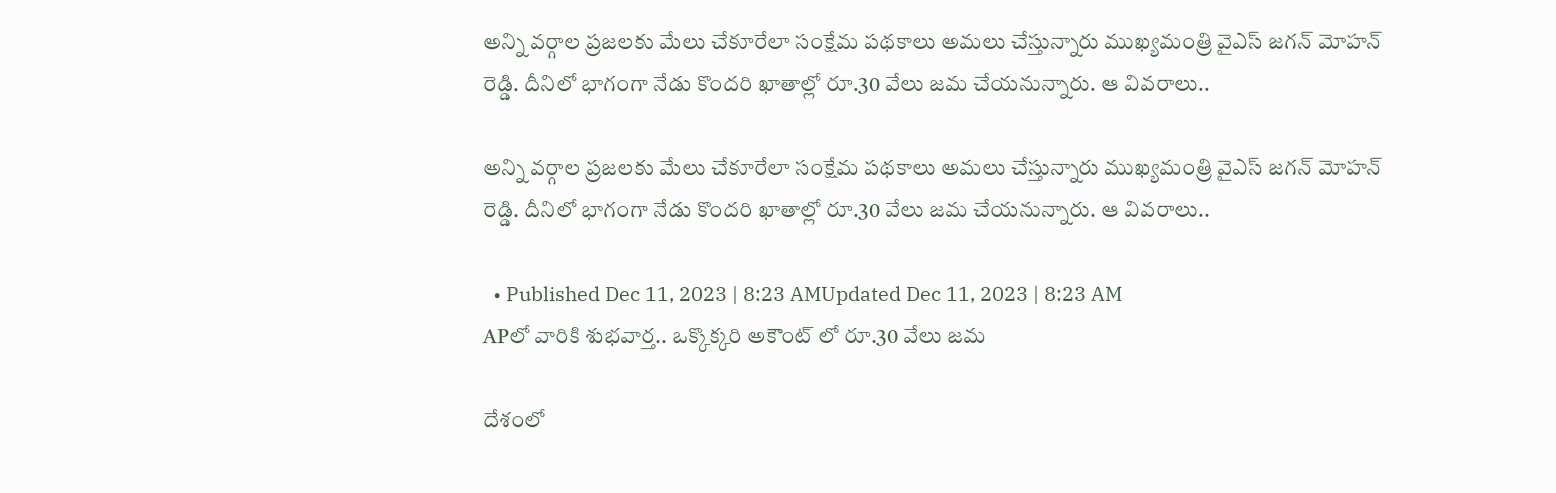అన్ని వర్గాల ప్రజలకు మేలు చేకూరేలా సంక్షేమ పథకాలు అమలు చేస్తున్నారు ముఖ్యమంత్రి వైఎస్ జగన్ మోహన్ రెడ్డి. దీనిలో భాగంగా నేడు కొందరి ఖాతాల్లో రూ.30 వేలు జమ చేయనున్నారు. ఆ వివరాలు..

అన్ని వర్గాల ప్రజలకు మేలు చేకూరేలా సంక్షేమ పథకాలు అమలు చేస్తున్నారు ముఖ్యమంత్రి వైఎస్ జగన్ మోహన్ రెడ్డి. దీనిలో భాగంగా నేడు కొందరి ఖాతాల్లో రూ.30 వేలు జమ చేయనున్నారు. ఆ వివరాలు..

  • Published Dec 11, 2023 | 8:23 AMUpdated Dec 11, 2023 | 8:23 AM
APలో వారికి శుభవార్త.. ఒక్కొక్కరి అకౌంట్ లో రూ.30 వేలు జమ

దేశంలో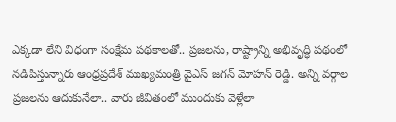ఎక్కడా లేని విధంగా సంక్షేమ పథకాలతో.. ప్రజలను, రాష్ట్రాన్ని అభివృద్ధి పథంలో నడిపిస్తున్నారు ఆంధ్రప్రదేశ్ ముఖ్యమంత్రి వైఎస్ జగన్ మోహన్ రెడ్డి. అన్ని వర్గాల ప్రజలను ఆదుకునేలా.. వారు జీవితంలో ముందుకు వెళ్లేలా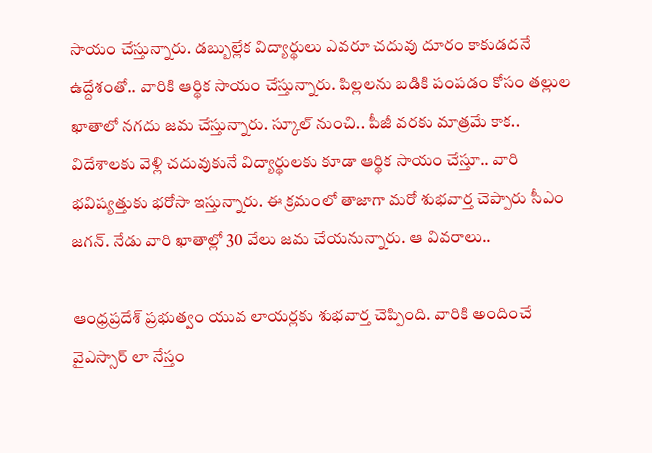సాయం చేస్తున్నారు. డబ్బుల్లేక విద్యార్థులు ఎవరూ చదువు దూరం కాకుడదనే ఉద్దేశంతో.. వారికి ఆర్థిక సాయం చేస్తున్నారు. పిల్లలను బడికి పంపడం కోసం తల్లుల ఖాతాలో నగదు జమ చేస్తున్నారు. స్కూల్ నుంచి.. పీజీ వరకు మాత్రమే కాక.. విదేశాలకు వెళ్లి చదువుకునే విద్యార్థులకు కూడా ఆర్థిక సాయం చేస్తూ.. వారి భవిష్యత్తుకు భరోసా ఇస్తున్నారు. ఈ క్రమంలో తాజాగా మరో శుభవార్త చెప్పారు సీఎం జగన్. నేడు వారి ఖాతాల్లో 30 వేలు జమ చేయనున్నారు. ఆ వివరాలు..

ఆంధ్రప్రదేశ్ ప్రభుత్వం యువ లాయర్లకు శుభవార్త చెప్పింది. వారికి అందించే వైఎస్సార్ లా నేస్తం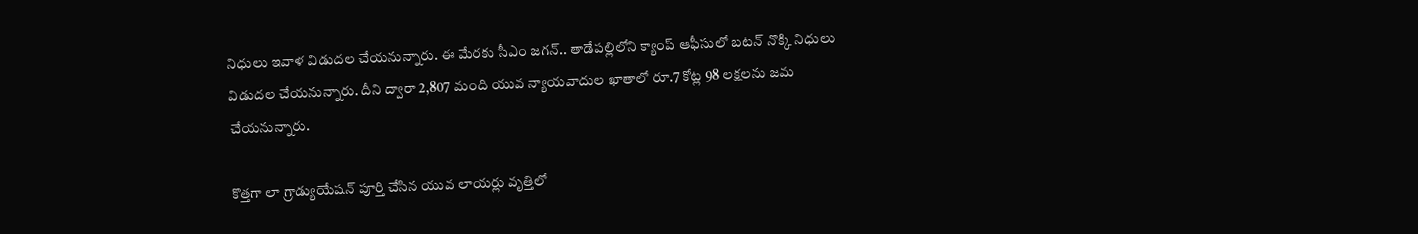నిధులు ఇవాళ విడుదల చేయనున్నారు. ఈ మేరకు సీఎం జగన్.. తాడేపల్లిలోని క్యాంప్ ఆఫీసులో బటన్ నొక్కి నిధులు విడుదల చేయనున్నారు. దీని ద్వారా 2,807 మంది యువ న్యాయవాదుల ఖాతాలో రూ.7 కోట్ల 98 లక్షలను జమ చేయనున్నారు.

కొత్తగా లా గ్రాడ్యుయేషన్ పూర్తి చేసిన యువ లాయర్లు వృత్తిలో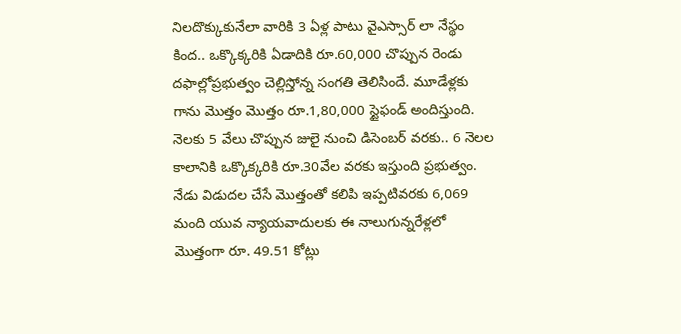నిలదొక్కుకునేలా వారికి 3 ఏళ్ల పాటు వైఎస్సార్ లా నేస్థం కింద.. ఒక్కొక్కరికి ఏడాదికి రూ.60,000 చొప్పున రెండు దఫాల్లోప్రభుత్వం చెల్లిస్తోన్న సంగతి తెలిసిందే. మూడేళ్లకు గాను మొత్తం మొత్తం రూ.1,80,000 స్టైఫండ్ అందిస్తుంది. నెలకు 5 వేలు చొప్పున జులై నుంచి డిసెంబర్ వరకు.. 6 నెలల కాలానికి ఒక్కొక్కరికి రూ.30వేల వరకు ఇస్తుంది ప్రభుత్వం. నేడు విడుదల చేసే మొత్తంతో కలిపి ఇప్పటివరకు 6,069 మంది యువ న్యాయవాదులకు ఈ నాలుగున్నరేళ్లలో మొత్తంగా రూ. 49.51 కోట్లు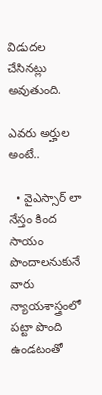విడుదల చేసినట్లు అవుతుంది.

ఎవరు అర్హుల అంటే..

  • వైఎస్సార్ లా నేస్తం కింద సాయం పొందాలనుకునే వారు న్యాయశాస్త్రంలో పట్టా పొంది ఉండటంతో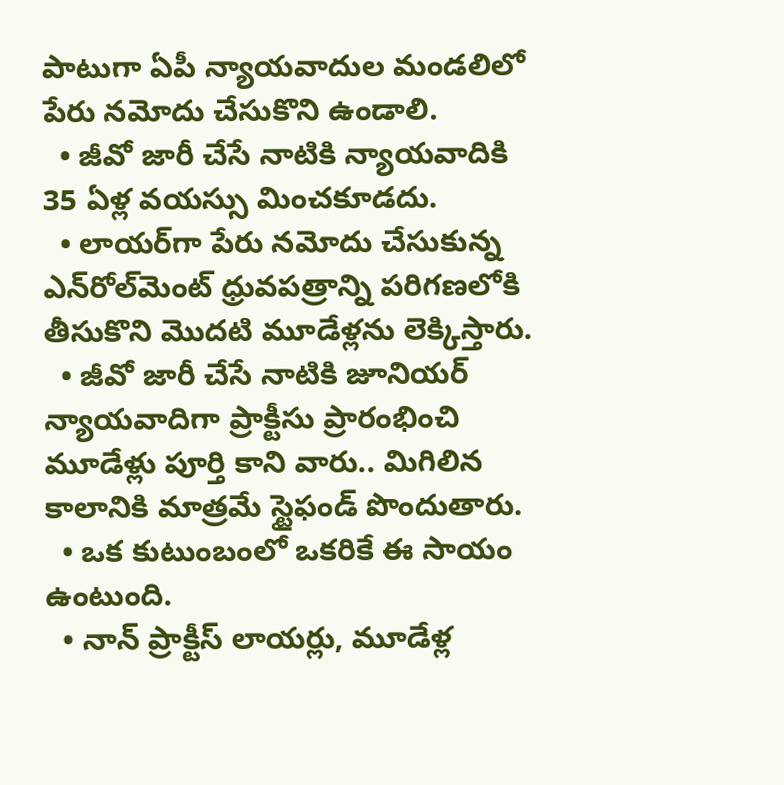పాటుగా ఏపీ న్యాయవాదుల మండలిలో పేరు నమోదు చేసుకొని ఉండాలి.
  • జీవో జారీ చేసే నాటికి న్యాయవాదికి 35 ఏళ్ల వయస్సు మించకూడదు.
  • లాయర్‌గా పేరు నమోదు చేసుకున్న ఎన్‌రోల్‌మెంట్ ధ్రువపత్రాన్ని పరిగణలోకి తీసుకొని మొదటి మూడేళ్లను లెక్కిస్తారు.
  • జీవో జారీ చేసే నాటికి జూనియర్ న్యాయవాదిగా ప్రాక్టీసు ప్రారంభించి మూడేళ్లు పూర్తి కాని వారు.. మిగిలిన కాలానికి మాత్రమే స్టైఫండ్ పొందుతారు.
  • ఒక కుటుంబంలో ఒకరికే ఈ సాయం ఉంటుంది.
  • నాన్ ప్రాక్టీస్ లాయర్లు, మూడేళ్ల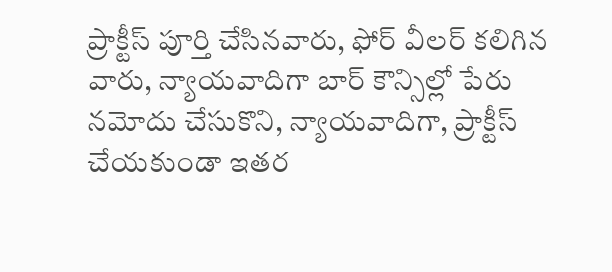ప్రాక్టీస్ పూర్తి చేసినవారు, ఫోర్ వీలర్ కలిగిన వారు, న్యాయవాదిగా బార్ కౌన్సిల్లో పేరు నమోదు చేసుకొని, న్యాయవాదిగా, ప్రాక్టీస్ చేయకుండా ఇతర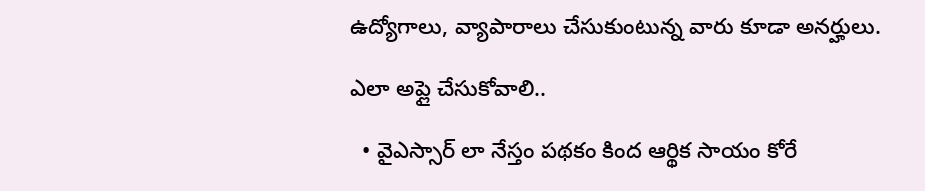ఉద్యోగాలు, వ్యాపారాలు చేసుకుంటున్న వారు కూడా అనర్హులు.

ఎలా అప్లై చేసుకోవాలి..

  • వైఎస్సార్ లా నేస్తం పథకం కింద ఆర్థిక సాయం కోరే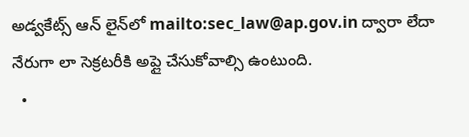అడ్వకేట్స్ ఆన్ లైన్‌లో mailto:sec_law@ap.gov.in ద్వారా లేదా నేరుగా లా సెక్రటరీకి అప్లై చేసుకోవాల్సి ఉంటుంది.
  •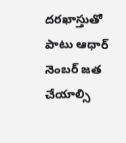దరఖాస్తుతో పాటు ఆధార్ నెంబర్ జత చేయాల్సి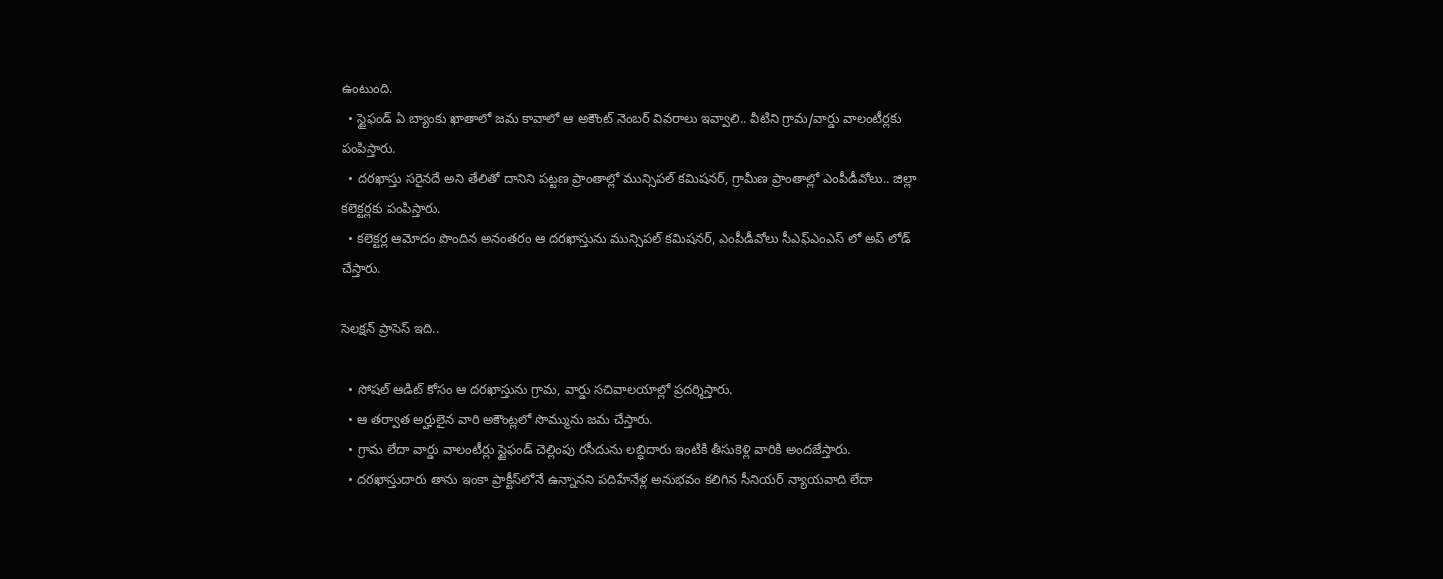ఉంటుంది.
  • స్టైఫండ్ ఏ బ్యాంకు ఖాతాలో జమ కావాలో ఆ అకౌంట్ నెంబర్ వివరాలు ఇవ్వాలి.. వీటిని గ్రామ/వార్డు వాలంటీర్లకు పంపిస్తారు.
  • దరఖాస్తు సరైనదే అని తేలితో దానిని పట్టణ ప్రాంతాల్లో మున్సిపల్ కమిషనర్, గ్రామీణ ప్రాంతాల్లో ఎంపీడీవోలు.. జిల్లా కలెక్టర్లకు పంపిస్తారు.
  • కలెక్టర్ల ఆమోదం పొందిన అనంతరం ఆ దరఖాస్తును మున్సిపల్ కమిషనర్, ఎంపీడీవోలు సీఎఫ్ఎంఎస్ లో అప్ లోడ్ చేస్తారు.

సెలక్షన్ ప్రాసెస్ ఇది..

  • సోషల్ ఆడిట్ కోసం ఆ దరఖాస్తును గ్రామ, వార్డు సచివాలయాల్లో ప్రదర్శిస్తారు.
  • ఆ తర్వాత అర్హులైన వారి అకౌంట్లలో సొమ్మును జమ చేస్తారు.
  • గ్రామ లేదా వార్డు వాలంటీర్లు స్టైఫండ్ చెల్లింపు రసీదును లబ్ధిదారు ఇంటికి తీసుకెళ్లి వారికి అందజేస్తారు.
  • దరఖాస్తుదారు తాను ఇంకా ప్రాక్టీస్‌లోనే ఉన్నానని పదిహేనేళ్ల అనుభవం కలిగిన సీనియర్ న్యాయవాది లేదా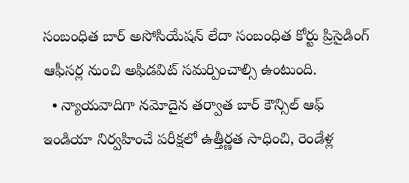సంబంధిత బార్ అసోసియేషన్ లేదా సంబంధిత కోర్టు ప్రిసైడింగ్ ఆఫీసర్ల నుంచి అఫిడవిట్‌ సమర్పించాల్సి ఉంటుంది.
  • న్యాయవాదిగా నమోదైన తర్వాత బార్‌ కౌన్సిల్‌ ఆఫ్‌ ఇండియా నిర్వహించే పరీక్షలో ఉత్తీర్ణత సాధించి, రెండేళ్ల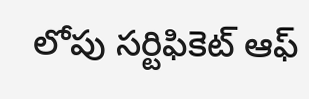లోపు సర్టిఫికెట్ ఆఫ్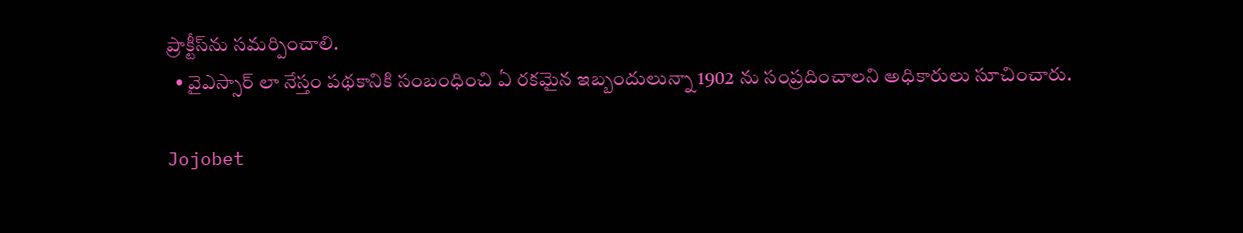ప్రాక్టీస్‌ను సమర్పించాలి.
  • వైఎస్సార్ లా నేస్తం పథకానికి సంబంధించి ఏ రకమైన ఇబ్బందులున్నా 1902 ను సంప్రదించాలని అధికారులు సూచించారు.

Jojobet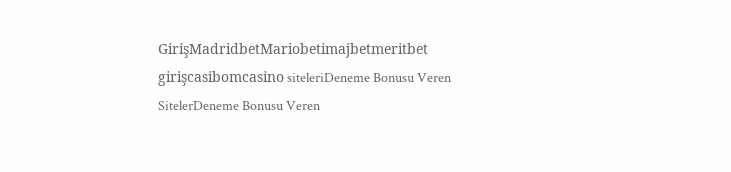GirişMadridbetMariobetimajbetmeritbet girişcasibomcasino siteleriDeneme Bonusu Veren SitelerDeneme Bonusu Veren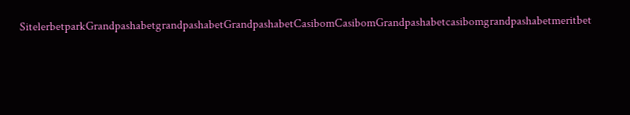SitelerbetparkGrandpashabetgrandpashabetGrandpashabetCasibomCasibomGrandpashabetcasibomgrandpashabetmeritbet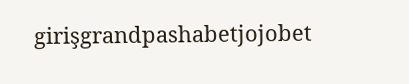girişgrandpashabetjojobet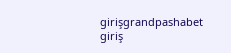girişgrandpashabet giriş